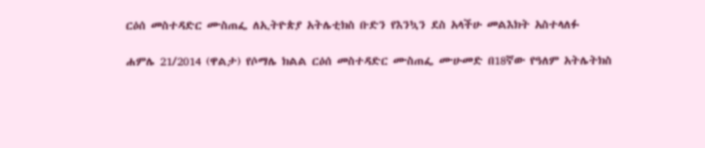ርዕሰ መስተዳድር ሙስጠፌ ለኢትዮጵያ አትሌቲክስ ቡድን የእንኳን ደስ አላችሁ መልእክት አስተላለፉ

ሐምሌ 21/2014 (ዋልታ) የሶማሌ ክልል ርዕሰ መስተዳድር ሙስጠፌ ሙሁመድ በ18ኛው የዓለም አትሌትክስ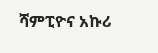ሻምፒዮና አኩሪ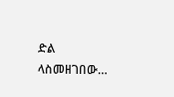ድል ላስመዘገበው…